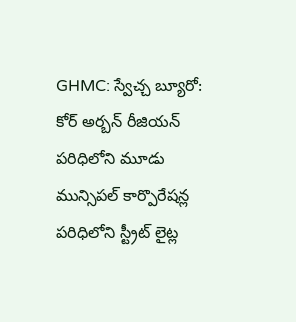GHMC: స్వేచ్చ బ్యూరో: కోర్ అర్బన్ రీజియన్ పరిధిలోని మూడు మున్సిపల్ కార్పొరేషన్ల పరిధిలోని స్ట్రీట్ లైట్ల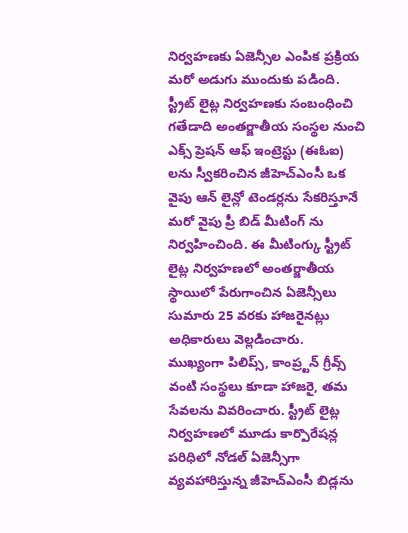నిర్వహణకు ఏజెన్సీల ఎంపిక ప్రక్రియ మరో అడుగు ముందుకు పడింది. స్ట్రీట్ లైట్ల నిర్వహణకు సంబంధించి గతేడాది అంతర్జాతీయ సంస్థల నుంచి ఎక్స్ ప్రెషన్ ఆఫ్ ఇంట్రెస్టు (ఈఓఐ) లను స్వీకరించిన జీహెచ్ఎంసీ ఒక వైపు ఆన్ లైన్లో టెండర్లను సేకరిస్తూనే మరో వైపు ప్రీ బిడ్ మీటింగ్ ను నిర్వహించింది. ఈ మీటింగ్కు స్ట్రీట్ లైట్ల నిర్వహణలో అంతర్జాతీయ స్థాయిలో పేరుగాంచిన ఏజెన్సీలు సుమారు 25 వరకు హాజరైనట్లు అధికారులు వెల్లడించారు.
ముఖ్యంగా పిలిప్స్, కాంప్ర్టన్ గ్రీవ్స్ వంటి సంస్థలు కూడా హాజరై, తమ సేవలను వివరించారు. స్ట్రీట్ లైట్ల నిర్వహణలో మూడు కార్పొరేషన్ల పరిధిలో నోడల్ ఏజెన్సీగా వ్యవహారిస్తున్న జీహెచ్ఎంసీ బిడ్లను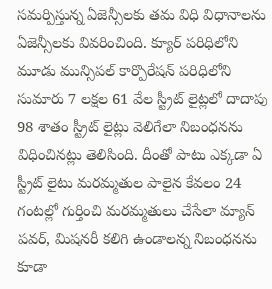సమర్పిస్తున్న ఏజెన్సీలకు తమ విధి విధానాలను ఏజెన్సీలకు వివరించింది. క్యూర్ పరిధిలోని మూడు మున్సిపల్ కార్పొరేషన్ పరిధిలోని సుమారు 7 లక్షల 61 వేల స్ట్రీట్ లైట్లలో దాదాపు 98 శాతం స్ట్రీట్ లైట్లు వెలిగేలా నిబంధనను విధించినట్లు తెలిసింది. దీంతో పాటు ఎక్కడా ఏ స్ట్రీట్ లైటు మరమ్మతుల పాలైన కేవలం 24 గంటల్లో గుర్తించి మరమ్మతులు చేసేలా మ్యాన్ పవర్, మిషనరీ కలిగి ఉండాలన్న నిబంధనను కూడా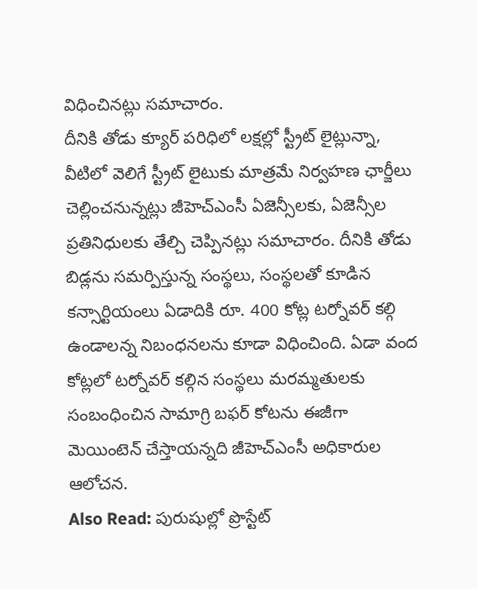విధించినట్లు సమాచారం.
దీనికి తోడు క్యూర్ పరిధిలో లక్షల్లో స్ట్రీట్ లైట్లున్నా, వీటిలో వెలిగే స్ట్రీట్ లైటుకు మాత్రమే నిర్వహణ ఛార్జీలు చెల్లించనున్నట్లు జీహెచ్ఎంసీ ఏజెన్సీలకు, ఏజెన్సీల ప్రతినిధులకు తేల్చి చెప్పినట్లు సమాచారం. దీనికి తోడు బిడ్లను సమర్పిస్తున్న సంస్థలు, సంస్థలతో కూడిన కన్సార్టియంలు ఏడాదికి రూ. 400 కోట్ల టర్నోవర్ కల్గి ఉండాలన్న నిబంధనలను కూడా విధించింది. ఏడా వంద కోట్లలో టర్నోవర్ కల్గిన సంస్థలు మరమ్మతులకు సంబంధించిన సామాగ్రి బఫర్ కోటను ఈజీగా మెయింటెన్ చేస్తాయన్నది జీహెచ్ఎంసీ అధికారుల ఆలోచన.
Also Read: పురుషుల్లో ప్రొస్టేట్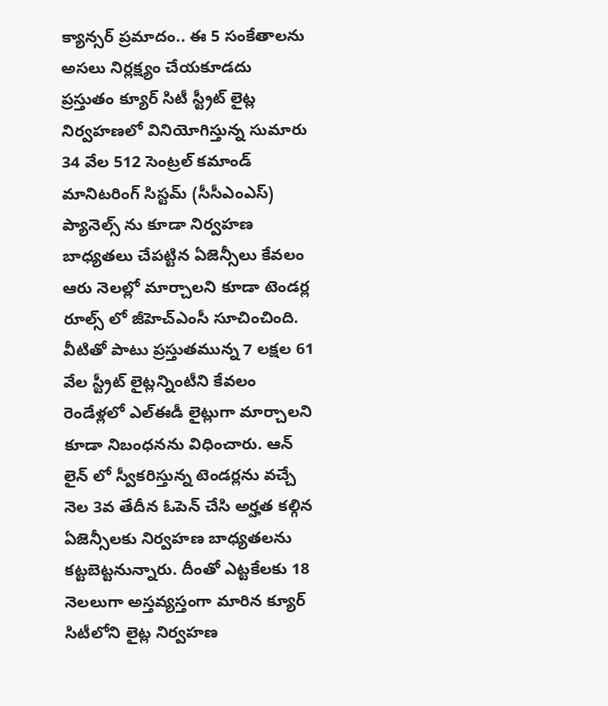క్యాన్సర్ ప్రమాదం.. ఈ 5 సంకేతాలను అసలు నిర్లక్ష్యం చేయకూడదు
ప్రస్తుతం క్యూర్ సిటీ స్ట్రీట్ లైట్ల నిర్వహణలో వినియోగిస్తున్న సుమారు 34 వేల 512 సెంట్రల్ కమాండ్ మానిటరింగ్ సిస్టమ్ (సీసీఎంఎస్) ప్యానెల్స్ ను కూడా నిర్వహణ బాధ్యతలు చేపట్టిన ఏజెన్సీలు కేవలం ఆరు నెలల్లో మార్చాలని కూడా టెండర్ల రూల్స్ లో జీహెచ్ఎంసీ సూచించింది. వీటితో పాటు ప్రస్తుతమున్న 7 లక్షల 61 వేల స్ట్రీట్ లైట్లన్నింటీని కేవలం రెండేళ్లలో ఎల్ఈడీ లైట్లుగా మార్చాలని కూడా నిబంధనను విధించారు. ఆన్ లైన్ లో స్వీకరిస్తున్న టెండర్లను వచ్చే నెల 3వ తేదీన ఓపెన్ చేసి అర్హత కల్గిన ఏజెన్సీలకు నిర్వహణ బాధ్యతలను కట్టబెట్టనున్నారు. దీంతో ఎట్టకేలకు 18 నెలలుగా అస్తవ్యస్తంగా మారిన క్యూర్ సిటీలోని లైట్ల నిర్వహణ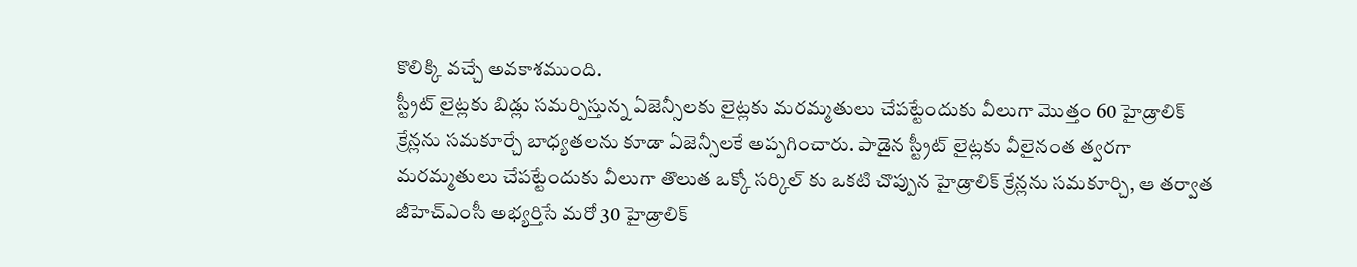కొలిక్కి వచ్చే అవకాశముంది.
స్ట్రీట్ లైట్లకు బిడ్లు సమర్పిస్తున్న ఏజెన్సీలకు లైట్లకు మరమ్మతులు చేపట్టేందుకు వీలుగా మొత్తం 60 హైడ్రాలిక్ క్రేన్లను సమకూర్చే బాధ్యతలను కూడా ఏజెన్సీలకే అప్పగించారు. పాడైన స్ట్రీట్ లైట్లకు వీలైనంత త్వరగా మరమ్మతులు చేపట్టేందుకు వీలుగా తొలుత ఒక్కో సర్కిల్ కు ఒకటి చొప్పున హైడ్రాలిక్ క్రేన్లను సమకూర్చి, ఆ తర్వాత జీహెచ్ఎంసీ అభ్యర్తిసే మరో 30 హైడ్రాలిక్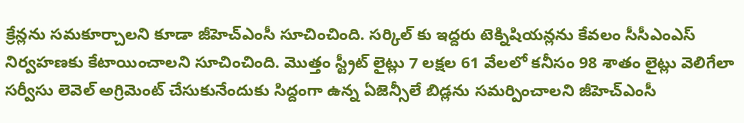క్రేన్లను సమకూర్చాలని కూడా జీహెచ్ఎంసీ సూచించింది. సర్కిల్ కు ఇద్దరు టెక్నిషియన్లను కేవలం సీసీఎంఎస్ నిర్వహణకు కేటాయించాలని సూచించింది. మొత్తం స్ట్రీట్ లైట్లు 7 లక్షల 61 వేలలో కనీసం 98 శాతం లైట్లు వెలిగేలా సర్వీసు లెవెల్ అగ్రిమెంట్ చేసుకునేందుకు సిద్దంగా ఉన్న ఏజెన్సీలే బిడ్లను సమర్పించాలని జీహెచ్ఎంసీ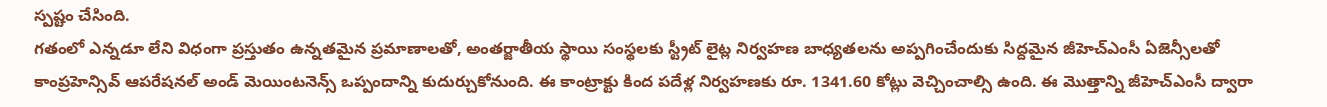స్పష్టం చేసింది.
గతంలో ఎన్నడూ లేని విధంగా ప్రస్తుతం ఉన్నతమైన ప్రమాణాలతో, అంతర్జాతీయ స్థాయి సంస్థలకు స్ట్రీట్ లైట్ల నిర్వహణ బాధ్యతలను అప్పగించేందుకు సిద్దమైన జీహెచ్ఎంసీ ఏజెన్సీలతో కాంప్రహెన్సివ్ ఆపరేషనల్ అండ్ మెయింటనెన్స్ ఒప్పందాన్ని కుదుర్చుకోనుంది. ఈ కాంట్రాక్టు కింద పదేళ్ల నిర్వహణకు రూ. 1341.60 కోట్లు వెచ్చించాల్సి ఉంది. ఈ మొత్తాన్ని జీహెచ్ఎంసీ ద్వారా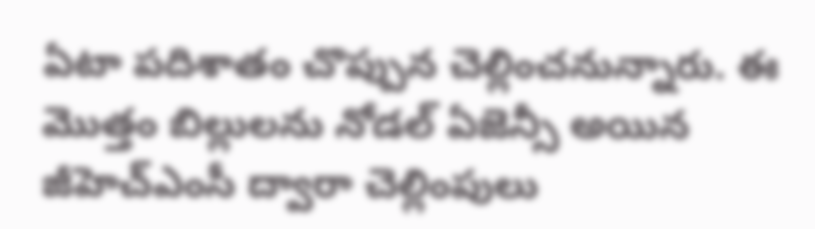ఏటా పదిశాతం చొప్పున చెల్లించనున్నారు. ఈ మొత్తం బిల్లులను నోడల్ ఏజెన్సీ అయిన జీహెచ్ఎంసీ ద్వారా చెల్లింపులు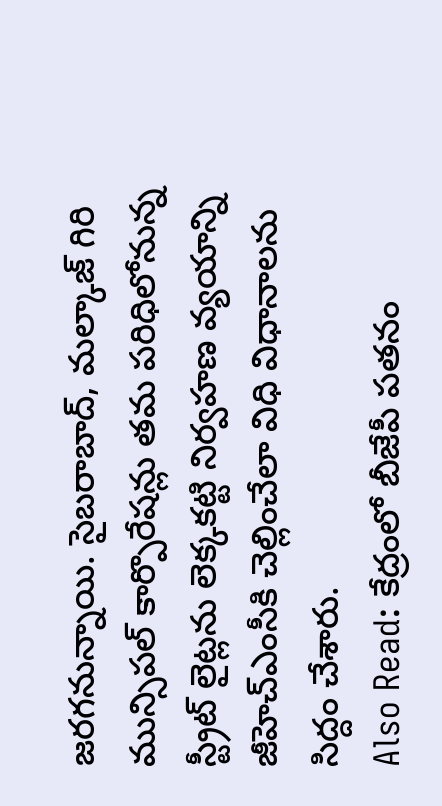జరగనున్నాయి. సైబరాబాద్, మల్కాజ్ గిరి మున్సిపల్ కార్పొరేషన్లు తమ పరిధిలోనున్న స్ట్రీట్ లైట్లను లెక్కకట్టి నిర్వహణ వ్యయాన్ని జీహెచ్ఎంసీకి చెల్లించేలా విధి విధానాలను సిద్దం చేశారు.
Also Read: కేద్రంలో బీజేపీ పతనం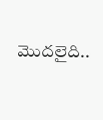మొదలైది..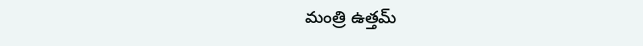మంత్రి ఉత్తమ్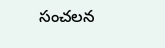సంచలన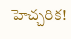హెచ్చరిక!